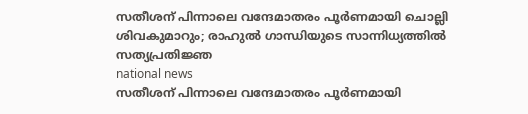സതീശന് പിന്നാലെ വന്ദേമാതരം പൂര്‍ണമായി ചൊല്ലി ശിവകുമാറും; രാഹുല്‍ ഗാന്ധിയുടെ സാന്നിധ്യത്തില്‍ സത്യപ്രതിജ്ഞ
national news
സതീശന് പിന്നാലെ വന്ദേമാതരം പൂര്‍ണമായി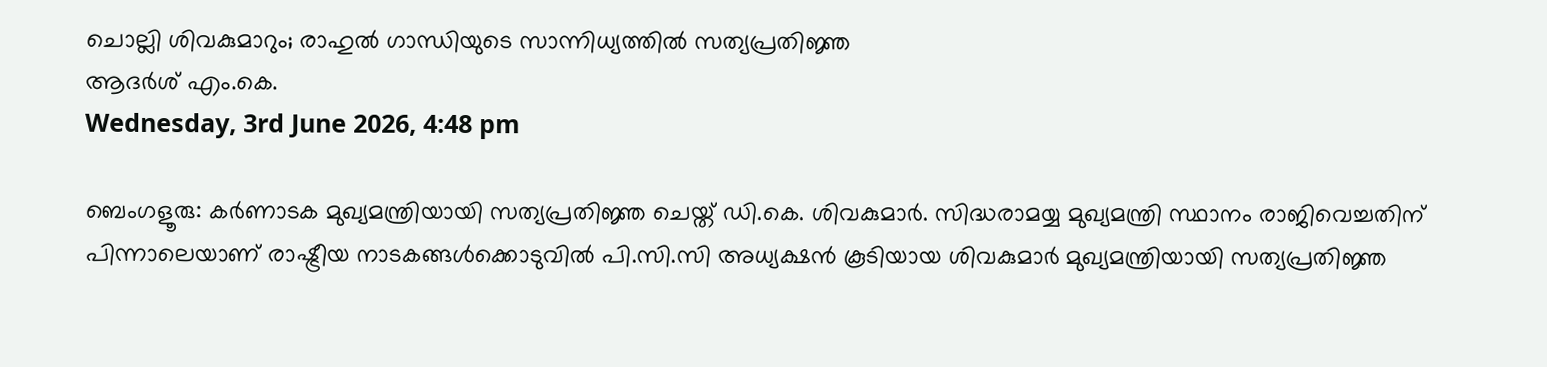ചൊല്ലി ശിവകുമാറും; രാഹുല്‍ ഗാന്ധിയുടെ സാന്നിധ്യത്തില്‍ സത്യപ്രതിജ്ഞ
ആദര്‍ശ് എം.കെ.
Wednesday, 3rd June 2026, 4:48 pm

ബെംഗളൂരു: കര്‍ണാടക മുഖ്യമന്ത്രിയായി സത്യപ്രതിജ്ഞ ചെയ്ത് ഡി.കെ. ശിവകുമാര്‍. സിദ്ധരാമയ്യ മുഖ്യമന്ത്രി സ്ഥാനം രാജിവെച്ചതിന് പിന്നാലെയാണ് രാഷ്ട്രീയ നാടകങ്ങള്‍ക്കൊടുവില്‍ പി.സി.സി അധ്യക്ഷന്‍ കൂടിയായ ശിവകുമാര്‍ മുഖ്യമന്ത്രിയായി സത്യപ്രതിജ്ഞ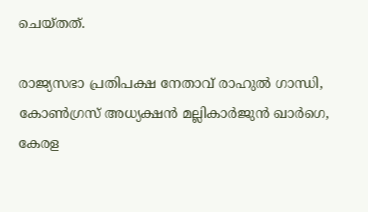ചെയ്തത്.

രാജ്യസഭാ പ്രതിപക്ഷ നേതാവ് രാഹുല്‍ ഗാന്ധി, കോണ്‍ഗ്രസ് അധ്യക്ഷന്‍ മല്ലികാര്‍ജുന്‍ ഖാര്‍ഗെ, കേരള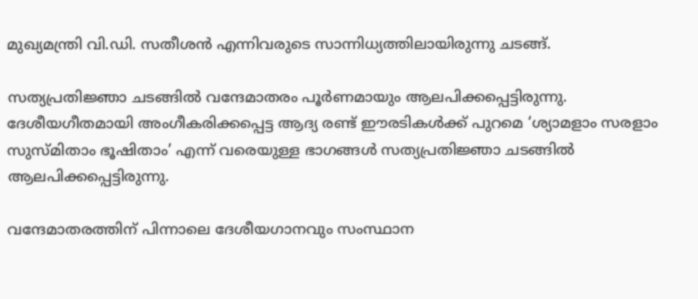മുഖ്യമന്ത്രി വി.ഡി. സതീശന്‍ എന്നിവരുടെ സാന്നിധ്യത്തിലായിരുന്നു ചടങ്ങ്.

സത്യപ്രതിജ്ഞാ ചടങ്ങില്‍ വന്ദേമാതരം പൂര്‍ണമായും ആലപിക്കപ്പെട്ടിരുന്നു. ദേശീയഗീതമായി അംഗീകരിക്കപ്പെട്ട ആദ്യ രണ്ട് ഈരടികള്‍ക്ക് പുറമെ ‘ശ്യാമളാം സരളാം സുസ്മിതാം ഭൂഷിതാം’ എന്ന് വരെയുള്ള ഭാഗങ്ങള്‍ സത്യപ്രതിജ്ഞാ ചടങ്ങില്‍ ആലപിക്കപ്പെട്ടിരുന്നു.

വന്ദേമാതരത്തിന് പിന്നാലെ ദേശീയഗാനവും സംസ്ഥാന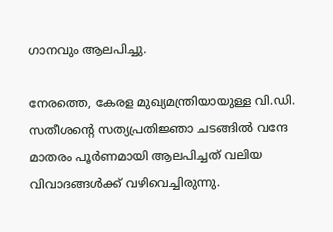ഗാനവും ആലപിച്ചു.

നേരത്തെ, കേരള മുഖ്യമന്ത്രിയായുള്ള വി.ഡി. സതീശന്റെ സത്യപ്രതിജ്ഞാ ചടങ്ങില്‍ വന്ദേ മാതരം പൂര്‍ണമായി ആലപിച്ചത് വലിയ വിവാദങ്ങള്‍ക്ക് വഴിവെച്ചിരുന്നു.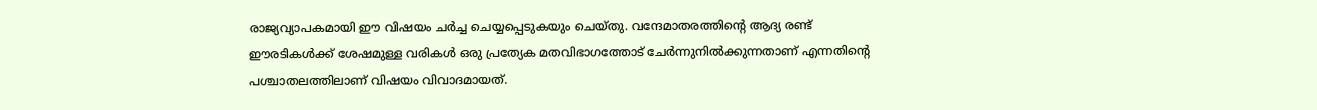രാജ്യവ്യാപകമായി ഈ വിഷയം ചര്‍ച്ച ചെയ്യപ്പെടുകയും ചെയ്തു. വന്ദേമാതരത്തിന്റെ ആദ്യ രണ്ട് ഈരടികള്‍ക്ക് ശേഷമുള്ള വരികള്‍ ഒരു പ്രത്യേക മതവിഭാഗത്തോട് ചേര്‍ന്നുനില്‍ക്കുന്നതാണ് എന്നതിന്റെ പശ്ചാതലത്തിലാണ് വിഷയം വിവാദമായത്.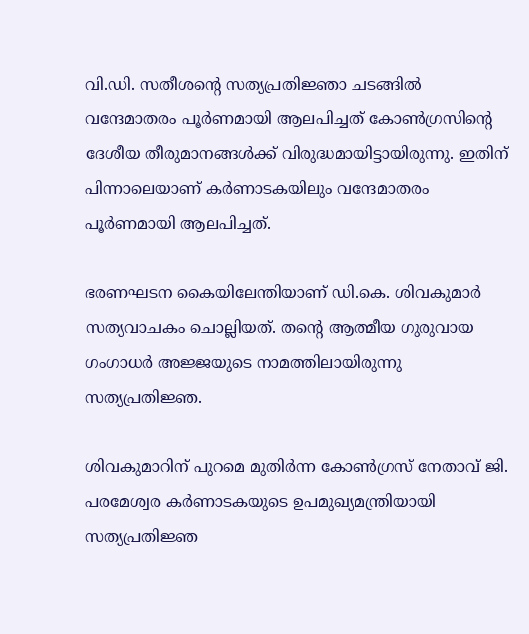വി.ഡി. സതീശന്റെ സത്യപ്രതിജ്ഞാ ചടങ്ങില്‍ വന്ദേമാതരം പൂര്‍ണമായി ആലപിച്ചത് കോണ്‍ഗ്രസിന്റെ ദേശീയ തീരുമാനങ്ങള്‍ക്ക് വിരുദ്ധമായിട്ടായിരുന്നു. ഇതിന് പിന്നാലെയാണ് കര്‍ണാടകയിലും വന്ദേമാതരം പൂര്‍ണമായി ആലപിച്ചത്.

ഭരണഘടന കൈയിലേന്തിയാണ് ഡി.കെ. ശിവകുമാര്‍ സത്യവാചകം ചൊല്ലിയത്. തന്റെ ആത്മീയ ഗുരുവായ ഗംഗാധര്‍ അജ്ജയുടെ നാമത്തിലായിരുന്നു സത്യപ്രതിജ്ഞ.

ശിവകുമാറിന് പുറമെ മുതിര്‍ന്ന കോണ്‍ഗ്രസ് നേതാവ് ജി. പരമേശ്വര കര്‍ണാടകയുടെ ഉപമുഖ്യമന്ത്രിയായി സത്യപ്രതിജ്ഞ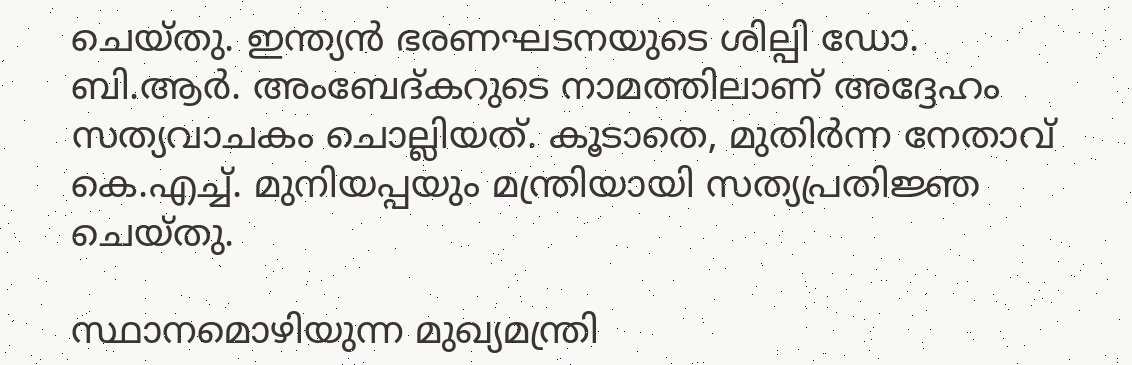ചെയ്തു. ഇന്ത്യന്‍ ഭരണഘടനയുടെ ശില്പി ഡോ. ബി.ആര്‍. അംബേദ്കറുടെ നാമത്തിലാണ് അദ്ദേഹം സത്യവാചകം ചൊല്ലിയത്. കൂടാതെ, മുതിര്‍ന്ന നേതാവ് കെ.എച്ച്. മുനിയപ്പയും മന്ത്രിയായി സത്യപ്രതിജ്ഞ ചെയ്തു.

സ്ഥാനമൊഴിയുന്ന മുഖ്യമന്ത്രി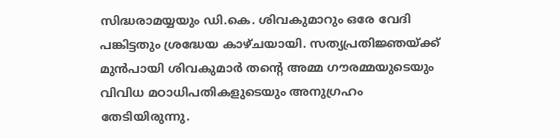സിദ്ധരാമയ്യയും ഡി.കെ. ശിവകുമാറും ഒരേ വേദി പങ്കിട്ടതും ശ്രദ്ധേയ കാഴ്ചയായി. സത്യപ്രതിജ്ഞയ്ക്ക് മുന്‍പായി ശിവകുമാര്‍ തന്റെ അമ്മ ഗൗരമ്മയുടെയും വിവിധ മഠാധിപതികളുടെയും അനുഗ്രഹം തേടിയിരുന്നു.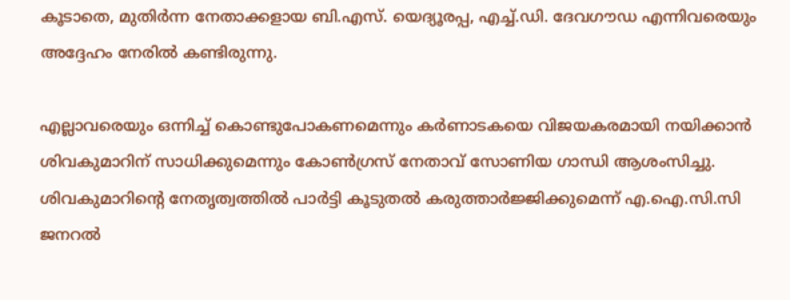കൂടാതെ, മുതിര്‍ന്ന നേതാക്കളായ ബി.എസ്. യെദ്യൂരപ്പ, എച്ച്.ഡി. ദേവഗൗഡ എന്നിവരെയും അദ്ദേഹം നേരില്‍ കണ്ടിരുന്നു.

എല്ലാവരെയും ഒന്നിച്ച് കൊണ്ടുപോകണമെന്നും കര്‍ണാടകയെ വിജയകരമായി നയിക്കാന്‍ ശിവകുമാറിന് സാധിക്കുമെന്നും കോണ്‍ഗ്രസ് നേതാവ് സോണിയ ഗാന്ധി ആശംസിച്ചു. ശിവകുമാറിന്റെ നേതൃത്വത്തില്‍ പാര്‍ട്ടി കൂടുതല്‍ കരുത്താര്‍ജ്ജിക്കുമെന്ന് എ.ഐ.സി.സി ജനറല്‍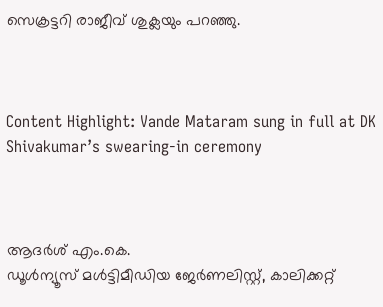സെക്രട്ടറി രാജീവ് ശുക്ലയും പറഞ്ഞു.



Content Highlight: Vande Mataram sung in full at DK Shivakumar’s swearing-in ceremony



ആദര്‍ശ് എം.കെ.
ഡൂള്‍ന്യൂസ് മള്‍ട്ടിമീഡിയ ജേര്‍ണലിസ്റ്റ്, കാലിക്കറ്റ്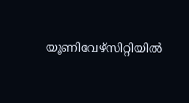യൂണിവേഴ്സിറ്റിയില്‍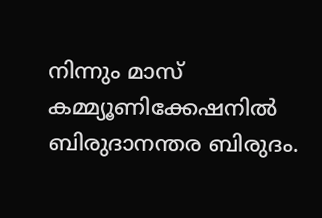നിന്നും മാസ് കമ്മ്യൂണിക്കേഷനില്‍ ബിരുദാനന്തര ബിരുദം.